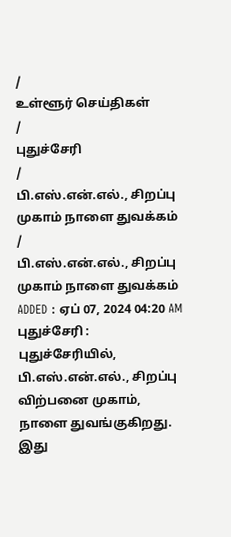/
உள்ளூர் செய்திகள்
/
புதுச்சேரி
/
பி.எஸ்.என்.எல்., சிறப்பு முகாம் நாளை துவக்கம்
/
பி.எஸ்.என்.எல்., சிறப்பு முகாம் நாளை துவக்கம்
ADDED : ஏப் 07, 2024 04:20 AM
புதுச்சேரி : புதுச்சேரியில், பி.எஸ்.என்.எல்., சிறப்பு விற்பனை முகாம், நாளை துவங்குகிறது.
இது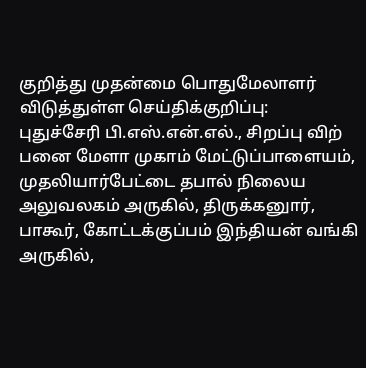குறித்து முதன்மை பொதுமேலாளர் விடுத்துள்ள செய்திக்குறிப்பு:
புதுச்சேரி பி.எஸ்.என்.எல்., சிறப்பு விற் பனை மேளா முகாம் மேட்டுப்பாளையம், முதலியார்பேட்டை தபால் நிலைய அலுவலகம் அருகில், திருக்கனுார், பாகூர், கோட்டக்குப்பம் இந்தியன் வங்கி அருகில்,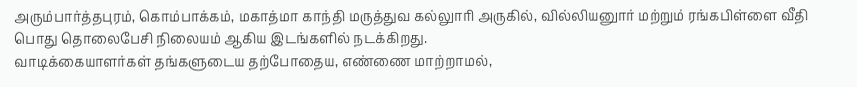அரும்பார்த்தபுரம், கொம்பாக்கம், மகாத்மா காந்தி மருத்துவ கல்லுாரி அருகில், வில்லியனுார் மற்றும் ரங்கபிள்ளை வீதி பொது தொலைபேசி நிலையம் ஆகிய இடங்களில் நடக்கிறது.
வாடிக்கையாளர்கள் தங்களுடைய தற்போதைய, எண்ணை மாற்றாமல்,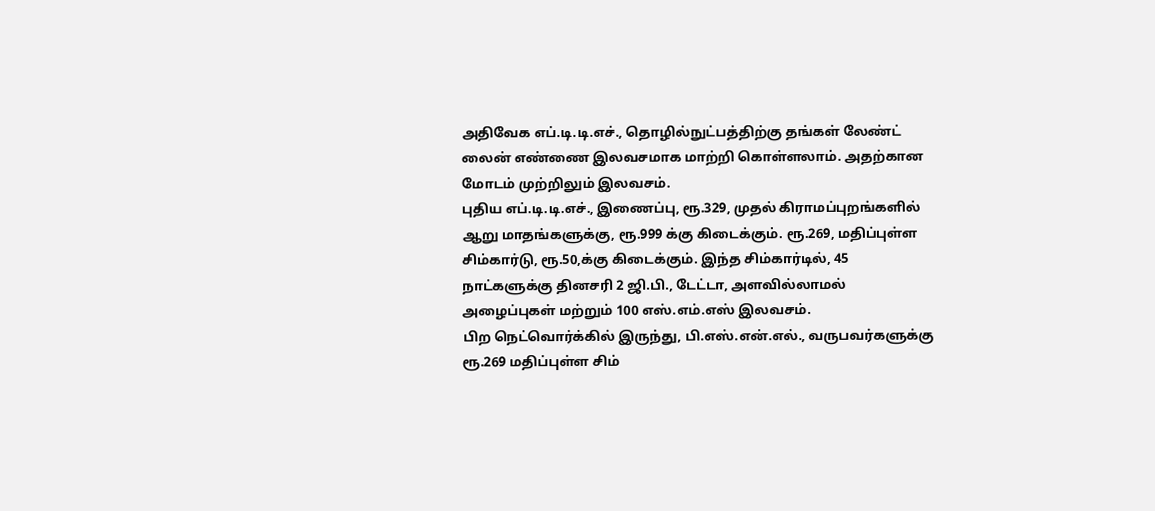அதிவேக எப்.டி.டி.எச்., தொழில்நுட்பத்திற்கு தங்கள் லேண்ட் லைன் எண்ணை இலவசமாக மாற்றி கொள்ளலாம். அதற்கான மோடம் முற்றிலும் இலவசம்.
புதிய எப்.டி.டி.எச்., இணைப்பு, ரூ.329, முதல் கிராமப்புறங்களில் ஆறு மாதங்களுக்கு, ரூ.999 க்கு கிடைக்கும். ரூ.269, மதிப்புள்ள சிம்கார்டு, ரூ.50,க்கு கிடைக்கும். இந்த சிம்கார்டில், 45 நாட்களுக்கு தினசரி 2 ஜி.பி., டேட்டா, அளவில்லாமல் அழைப்புகள் மற்றும் 100 எஸ்.எம்.எஸ் இலவசம்.
பிற நெட்வொர்க்கில் இருந்து, பி.எஸ்.என்.எல்., வருபவர்களுக்கு ரூ.269 மதிப்புள்ள சிம்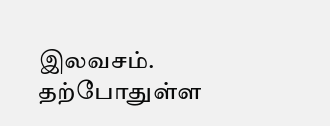இலவசம். தற்போதுள்ள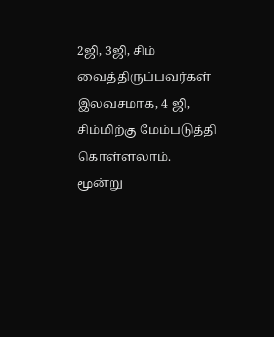2ஜி, 3ஜி, சிம் வைத்திருப்பவர்கள் இலவசமாக, 4 ஜி, சிம்மிற்கு மேம்படுத்தி கொள்ளலாம்.
மூன்று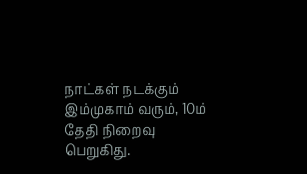நாட்கள் நடக்கும் இம்முகாம் வரும், 10ம் தேதி நிறைவு பெறுகிது.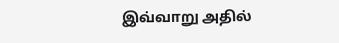இவ்வாறு அதில்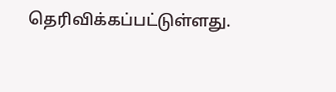தெரிவிக்கப்பட்டுள்ளது.